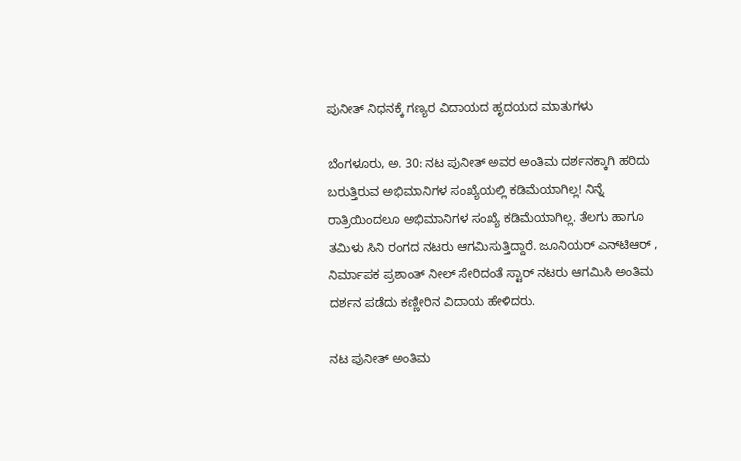ಪುನೀತ್ ನಿಧನಕ್ಕೆ ಗಣ್ಯರ ವಿದಾಯದ ಹೃದಯದ ಮಾತುಗಳು

ಬೆಂಗಳೂರು, ಅ. 30: ನಟ ಪುನೀತ್ ಅವರ ಅಂತಿಮ ದರ್ಶನಕ್ಕಾಗಿ ಹರಿದು ಬರುತ್ತಿರುವ ಅಭಿಮಾನಿಗಳ ಸಂಖ್ಯೆಯಲ್ಲಿ ಕಡಿಮೆಯಾಗಿಲ್ಲ! ನಿನ್ನೆ ರಾತ್ರಿಯಿಂದಲೂ ಅಭಿಮಾನಿಗಳ ಸಂಖ್ಯೆ ಕಡಿಮೆಯಾಗಿಲ್ಲ. ತೆಲಗು ಹಾಗೂ ತಮಿಳು ಸಿನಿ ರಂಗದ ನಟರು ಆಗಮಿಸುತ್ತಿದ್ದಾರೆ. ಜೂನಿಯರ್ ಎನ್‌ಟಿಆರ್ , ನಿರ್ಮಾಪಕ ಪ್ರಶಾಂತ್ ನೀಲ್ ಸೇರಿದಂತೆ ಸ್ಟಾರ್ ನಟರು ಆಗಮಿಸಿ ಅಂತಿಮ ದರ್ಶನ ಪಡೆದು ಕಣ್ಣೀರಿನ ವಿದಾಯ ಹೇಳಿದರು.

ನಟ ಪುನೀತ್ ಅಂತಿಮ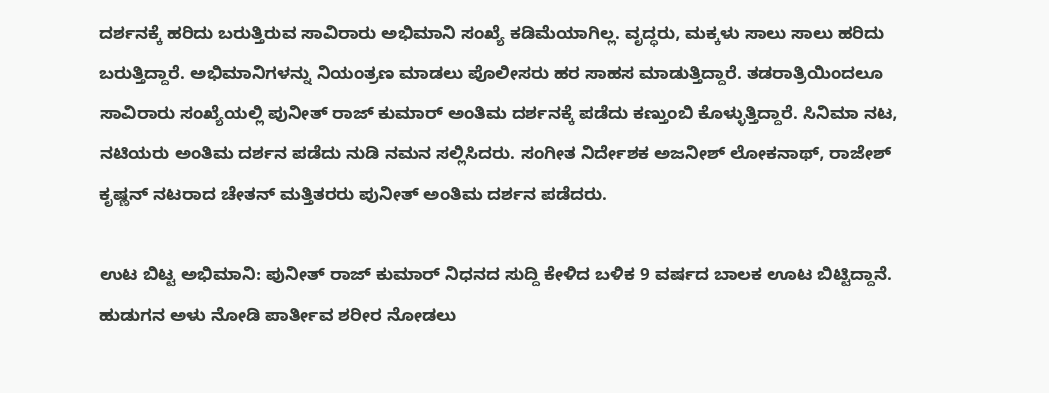ದರ್ಶನಕ್ಕೆ ಹರಿದು ಬರುತ್ತಿರುವ ಸಾವಿರಾರು ಅಭಿಮಾನಿ ಸಂಖ್ಯೆ ಕಡಿಮೆಯಾಗಿಲ್ಲ. ವೃದ್ಧರು, ಮಕ್ಕಳು ಸಾಲು ಸಾಲು ಹರಿದು ಬರುತ್ತಿದ್ದಾರೆ. ಅಭಿಮಾನಿಗಳನ್ನು ನಿಯಂತ್ರಣ ಮಾಡಲು ಪೊಲೀಸರು ಹರ ಸಾಹಸ ಮಾಡುತ್ತಿದ್ದಾರೆ. ತಡರಾತ್ರಿಯಿಂದಲೂ ಸಾವಿರಾರು ಸಂಖ್ಯೆಯಲ್ಲಿ ಪುನೀತ್ ರಾಜ್ ಕುಮಾರ್ ಅಂತಿಮ ದರ್ಶನಕ್ಕೆ ಪಡೆದು ಕಣ್ತುಂಬಿ ಕೊಳ್ಳುತ್ತಿದ್ದಾರೆ. ಸಿನಿಮಾ ನಟ, ನಟಿಯರು ಅಂತಿಮ ದರ್ಶನ ಪಡೆದು ನುಡಿ ನಮನ ಸಲ್ಲಿಸಿದರು. ಸಂಗೀತ ನಿರ್ದೇಶಕ ಅಜನೀಶ್ ಲೋಕನಾಥ್, ರಾಜೇಶ್ ಕೃಷ್ಣನ್ ನಟರಾದ ಚೇತನ್ ಮತ್ತಿತರರು ಪುನೀತ್ ಅಂತಿಮ ದರ್ಶನ ಪಡೆದರು.

ಉಟ ಬಿಟ್ಟ ಅಭಿಮಾನಿ: ಪುನೀತ್ ರಾಜ್ ಕುಮಾರ್ ನಿಧನದ ಸುದ್ದಿ ಕೇಳಿದ ಬಳಿಕ 9 ವರ್ಷದ ಬಾಲಕ ಊಟ ಬಿಟ್ಟಿದ್ದಾನೆ. ಹುಡುಗನ ಅಳು ನೋಡಿ ಪಾರ್ತೀವ ಶರೀರ ನೋಡಲು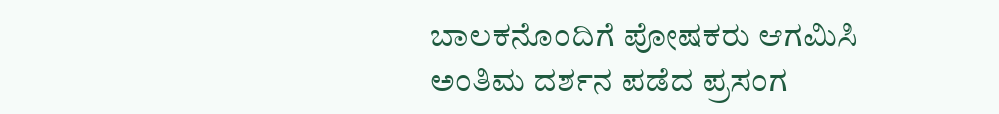ಬಾಲಕನೊಂದಿಗೆ ಪೋಷಕರು ಆಗಮಿಸಿ ಅಂತಿಮ ದರ್ಶನ ಪಡೆದ ಪ್ರಸಂಗ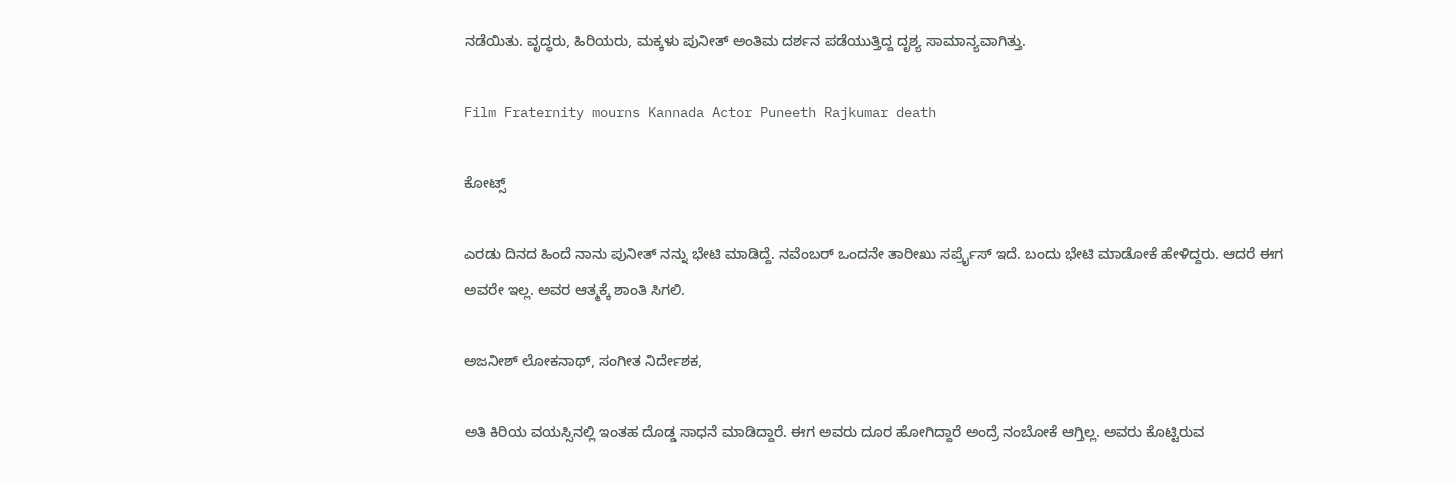ನಡೆಯಿತು. ವೃದ್ಧರು, ಹಿರಿಯರು, ಮಕ್ಕಳು ಪುನೀತ್ ಅಂತಿಮ ದರ್ಶನ ಪಡೆಯುತ್ತಿದ್ದ ದೃಶ್ಯ ಸಾಮಾನ್ಯವಾಗಿತ್ತು.

Film Fraternity mourns Kannada Actor Puneeth Rajkumar death

ಕೋಟ್ಸ್

ಎರಡು ದಿನದ ಹಿಂದೆ ನಾನು ಪುನೀತ್ ನನ್ನು ಭೇಟಿ ಮಾಡಿದ್ದೆ. ನವೆಂಬರ್ ಒಂದನೇ ತಾರೀಖು ಸರ್ಪ್ರೈಸ್ ಇದೆ. ಬಂದು ಭೇಟಿ ಮಾಡೋಕೆ ಹೇಳಿದ್ದರು. ಆದರೆ ಈಗ ಅವರೇ ಇಲ್ಲ. ಅವರ ಆತ್ಮಕ್ಕೆ ಶಾಂತಿ ಸಿಗಲಿ.

ಅಜನೀಶ್ ಲೋಕನಾಥ್, ಸಂಗೀತ ನಿರ್ದೇಶಕ,

ಅತಿ ಕಿರಿಯ ವಯಸ್ಸಿನಲ್ಲಿ ಇಂತಹ ದೊಡ್ಡ ಸಾಧನೆ ಮಾಡಿದ್ದಾರೆ. ಈಗ ಅವರು ದೂರ ಹೋಗಿದ್ದಾರೆ ಅಂದ್ರೆ ನಂಬೋಕೆ ಆಗ್ತಿಲ್ಲ. ಅವರು ಕೊಟ್ಟಿರುವ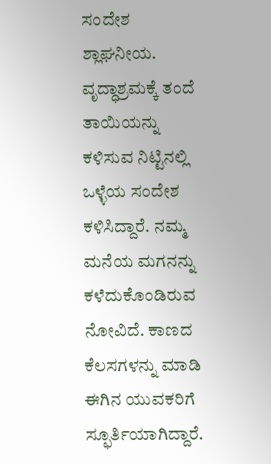ಸಂದೇಶ ಶ್ಲಾಘನೀಯ. ವೃದ್ಧಾಶ್ರಮಕ್ಕೆ ತಂದೆ ತಾಯಿಯನ್ನು ಕಳಿಸುವ ನಿಟ್ಟಿನಲ್ಲಿ ಒಳ್ಳೆಯ ಸಂದೇಶ ಕಳಿಸಿದ್ದಾರೆ. ನಮ್ಮ ಮನೆಯ ಮಗನನ್ನು ಕಳೆದುಕೊಂಡಿರುವ ನೋವಿದೆ. ಕಾಣದ ಕೆಲಸಗಳನ್ನು ಮಾಡಿ ಈಗಿನ ಯುವಕರಿಗೆ ಸ್ಫೂರ್ತಿಯಾಗಿದ್ದಾರೆ.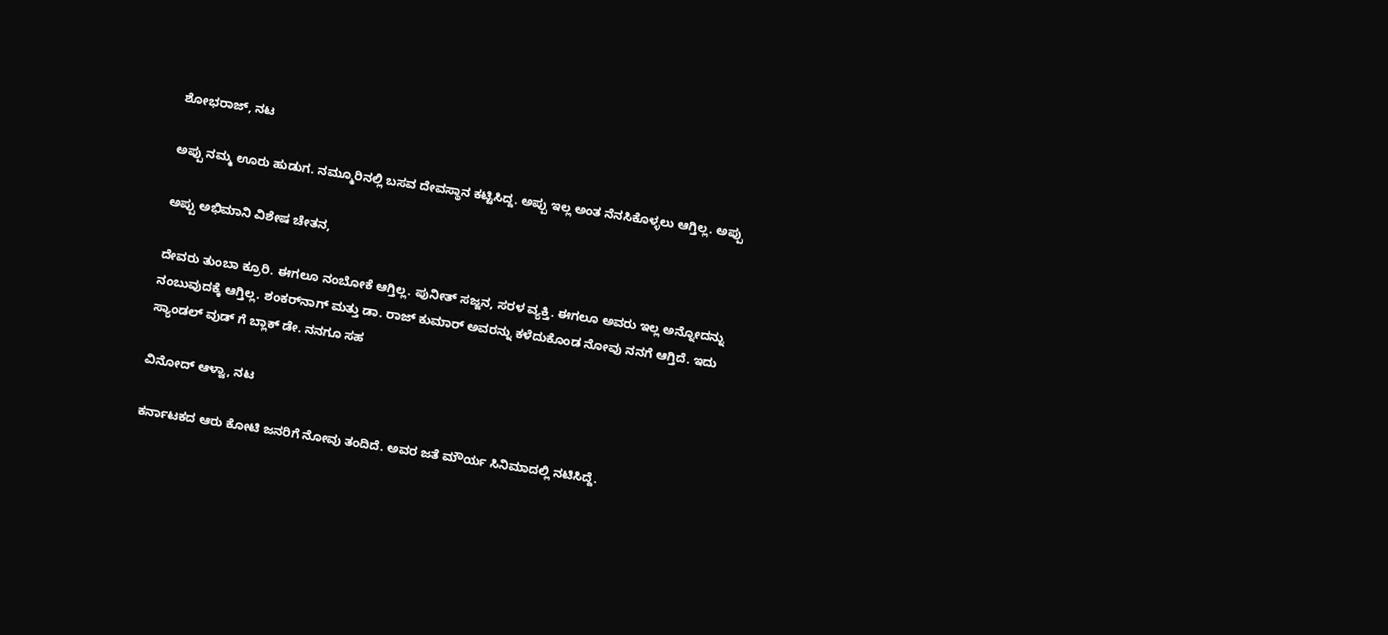ಶೋಭರಾಜ್, ನಟ

ಅಪ್ಪು ನಮ್ಮ ಊರು ಹುಡುಗ. ನಮ್ಮೂರಿನಲ್ಲಿ ಬಸವ ದೇವಸ್ಥಾನ ಕಟ್ಟಿಸಿದ್ದ. ಅಪ್ಪು ಇಲ್ಲ ಅಂತ ನೆನಸಿಕೊಳ್ಳಲು ಆಗ್ತಿಲ್ಲ. ಅಪ್ಪು

ಅಪ್ಪು ಅಭಿಮಾನಿ ವಿಶೇಷ ಚೇತನ,

ದೇವರು ತುಂಬಾ ಕ್ರೂರಿ. ಈಗಲೂ ನಂಬೋಕೆ ಆಗ್ತಿಲ್ಲ. ಪುನೀತ್ ಸಜ್ಜನ, ಸರಳ ವ್ಯಕ್ತಿ. ಈಗಲೂ ಅವರು ಇಲ್ಲ ಅನ್ನೋದನ್ನು ನಂಬುವುದಕ್ಕೆ ಆಗ್ತಿಲ್ಲ. ಶಂಕರ್‌ನಾಗ್ ಮತ್ತು ಡಾ. ರಾಜ್ ಕುಮಾರ್ ಅವರನ್ನು ಕಳೆದುಕೊಂಡ ನೋವು ನನಗೆ ಆಗ್ತಿದೆ. ಇದು ಸ್ಯಾಂಡಲ್ ವುಡ್ ಗೆ ಬ್ಲಾಕ್ ಡೇ. ನನಗೂ ಸಹ

ವಿನೋದ್ ಆಳ್ವಾ, ನಟ

ಕರ್ನಾಟಕದ ಆರು ಕೋಟಿ ಜನರಿಗೆ ನೋವು ತಂದಿದೆ. ಅವರ ಜತೆ ಮೌರ್ಯ ಸಿನಿಮಾದಲ್ಲಿ ನಟಿಸಿದ್ದೆ.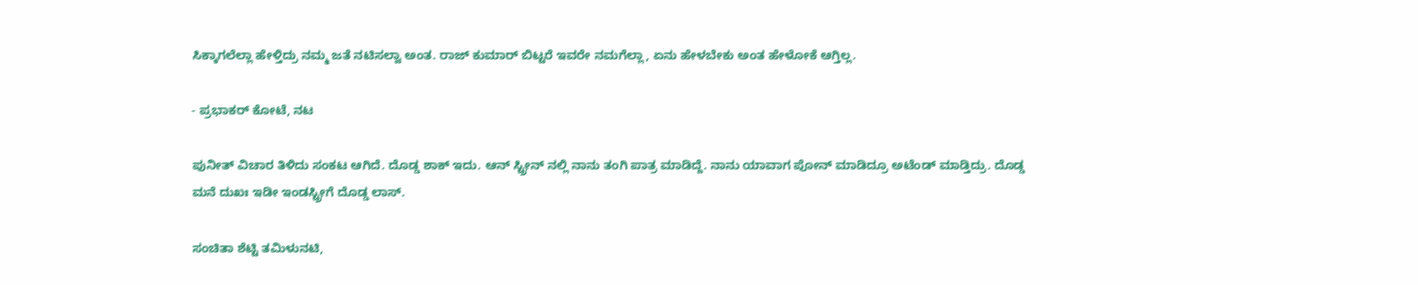ಸಿಕ್ಕಾಗಲೆಲ್ಲಾ ಹೇಳ್ತಿದ್ರು ನಮ್ಮ ಜತೆ ನಟಿಸಲ್ವಾ ಅಂತ. ರಾಜ್ ಕುಮಾರ್ ಬಿಟ್ಟರೆ ಇವರೇ ನಮಗೆಲ್ಲಾ, ಏನು ಹೇಳಬೇಕು ಅಂತ ಹೇಳೋಕೆ ಆಗ್ತಿಲ್ಲ.

- ಪ್ರಭಾಕರ್ ಕೋಟೆ, ನಟ

ಪುನೀತ್ ವಿಚಾರ ತಿಳಿದು ಸಂಕಟ ಆಗಿದೆ. ದೊಡ್ಡ ಶಾಕ್ ಇದು. ಆನ್‌ ಸ್ಟ್ರೀನ್ ನಲ್ಲಿ ನಾನು ತಂಗಿ ಪಾತ್ರ ಮಾಡಿದ್ದೆ. ನಾನು ಯಾವಾಗ ಪೋನ್ ಮಾಡಿದ್ರೂ ಅಟೆಂಡ್ ಮಾಡ್ತಿದ್ರು. ದೊಡ್ಡ ಮನೆ ದುಖಃ ಇಡೀ ಇಂಡಸ್ಟ್ರೀಗೆ ದೊಡ್ಡ ಲಾಸ್.

ಸಂಚಿತಾ ಶೆಟ್ಟಿ ತಮಿಳುನಟಿ,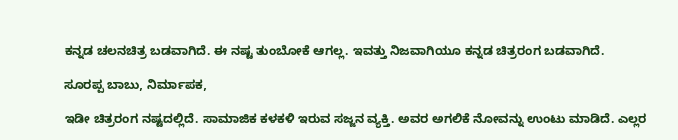ಕನ್ನಡ ಚಲನಚಿತ್ರ ಬಡವಾಗಿದೆ. ಈ ನಷ್ಟ ತುಂಬೋಕೆ ಆಗಲ್ಲ. ಇವತ್ತು ನಿಜವಾಗಿಯೂ ಕನ್ನಡ ಚಿತ್ರರಂಗ ಬಡವಾಗಿದೆ.

ಸೂರಪ್ಪ ಬಾಬು, ನಿರ್ಮಾಪಕ,

ಇಡೀ ಚಿತ್ರರಂಗ ನಷ್ಟದಲ್ಲಿದೆ. ಸಾಮಾಜಿಕ ಕಳಕಳಿ ಇರುವ ಸಜ್ಜನ ವ್ಯಕ್ತಿ. ಅವರ ಅಗಲಿಕೆ ನೋವನ್ನು ಉಂಟು ಮಾಡಿದೆ. ಎಲ್ಲರ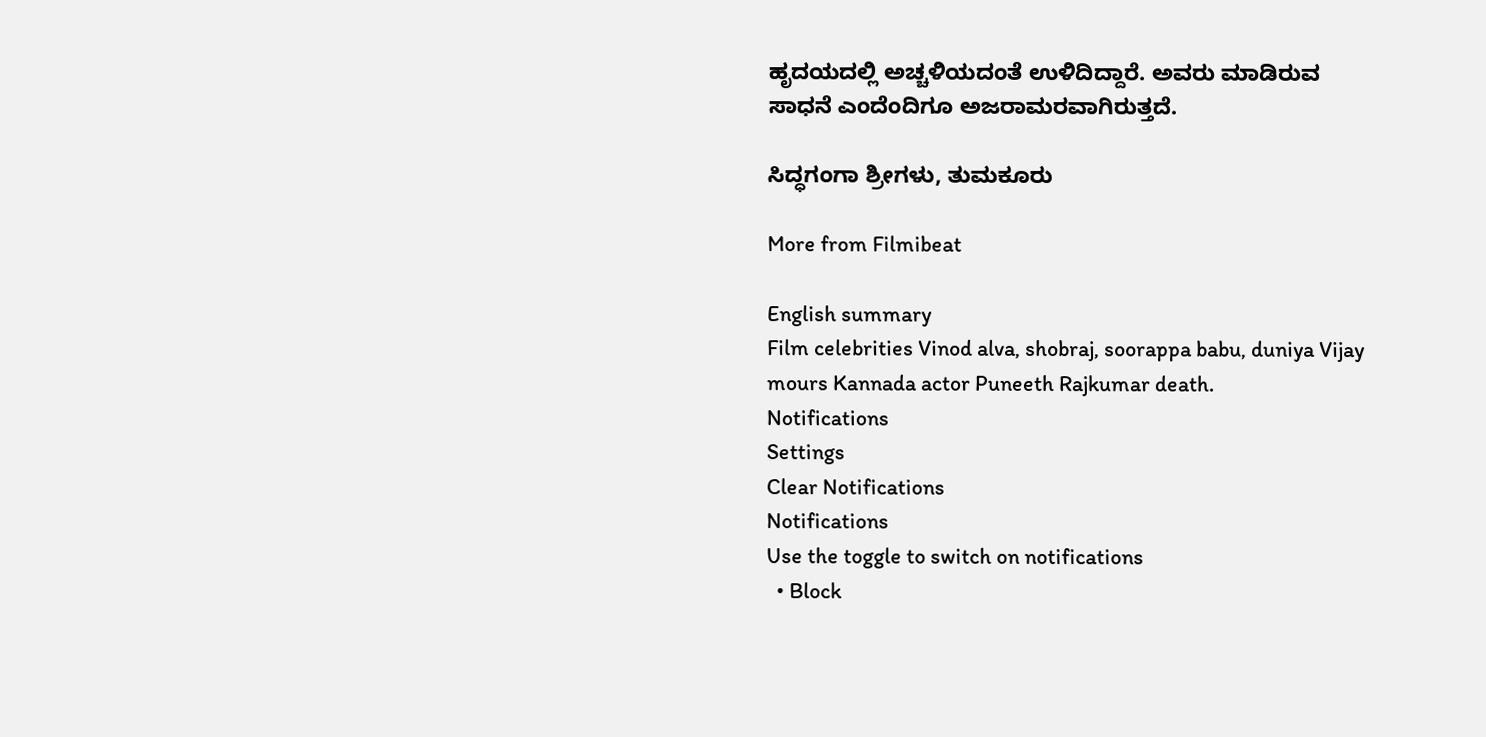ಹೃದಯದಲ್ಲಿ ಅಚ್ಚಳಿಯದಂತೆ ಉಳಿದಿದ್ದಾರೆ. ಅವರು ಮಾಡಿರುವ ಸಾಧನೆ ಎಂದೆಂದಿಗೂ ಅಜರಾಮರವಾಗಿರುತ್ತದೆ.

ಸಿದ್ಧಗಂಗಾ ಶ್ರೀಗಳು, ತುಮಕೂರು

More from Filmibeat

English summary
Film celebrities Vinod alva, shobraj, soorappa babu, duniya Vijay mours Kannada actor Puneeth Rajkumar death.
Notifications
Settings
Clear Notifications
Notifications
Use the toggle to switch on notifications
  • Block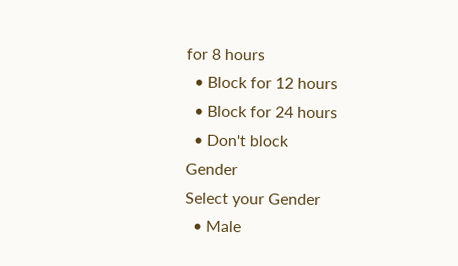for 8 hours
  • Block for 12 hours
  • Block for 24 hours
  • Don't block
Gender
Select your Gender
  • Male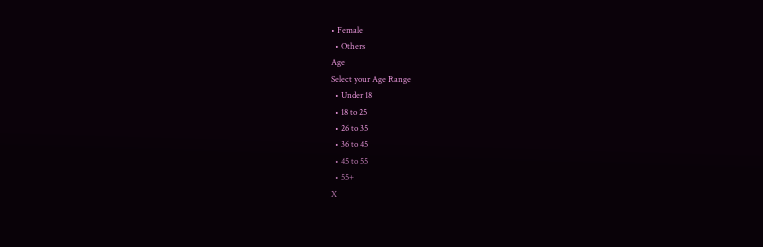• Female
  • Others
Age
Select your Age Range
  • Under 18
  • 18 to 25
  • 26 to 35
  • 36 to 45
  • 45 to 55
  • 55+
X